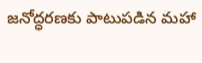జనోద్ధరణకు పాటుపడిన మహా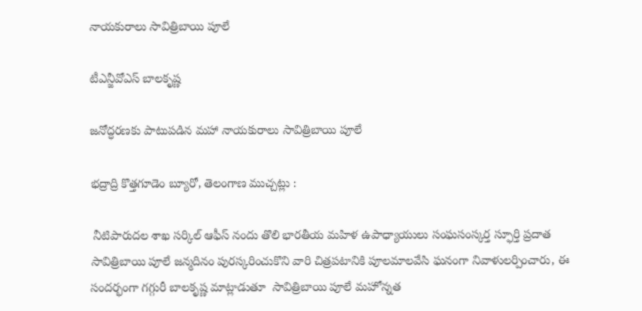నాయకురాలు సావిత్రిబాయి పూలే

టీఎన్జీవోఎస్ బాలకృష్ణ

జనోద్ధరణకు పాటుపడిన మహా నాయకురాలు సావిత్రిబాయి పూలే

భద్రాద్రి కొత్తగూడెం బ్యూరో, తెలంగాణ ముచ్చట్లు :

 నీటిపారుదల శాఖ సర్కిల్ ఆఫీస్ నందు తొలి భారతీయ మహిళ ఉపాధ్యాయులు సంఘసంస్కర్త స్ఫూర్తి ప్రదాత సావిత్రిబాయి పూలే జన్మదినం పురస్కరించుకొని వారి చిత్రపటానికి పూలమాలవేసి ఘనంగా నివాళులర్పించారు, ఈ సందర్భంగా గగ్గురీ బాలకృష్ణ మాట్లాడుతూ  సావిత్రిబాయి పూలే మహోన్నత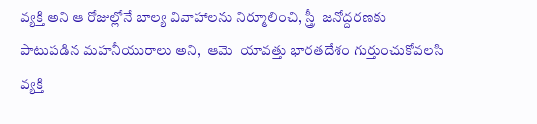వ్యక్తి అని ఆ రోజుల్లోనే బాల్య వివాహాలను నిర్మూలించి, స్త్రీ  జనోద్దరణకు పాటుపడిన మహనీయురాలు అని,  ఆమె  యావత్తు భారతదేశం గుర్తుంచుకోవలసి వ్యక్తి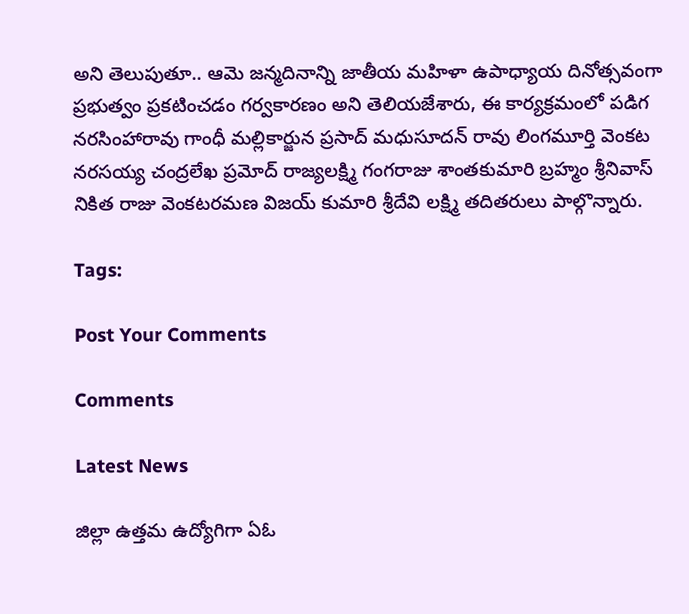అని తెలుపుతూ.. ఆమె జన్మదినాన్ని జాతీయ మహిళా ఉపాధ్యాయ దినోత్సవంగా ప్రభుత్వం ప్రకటించడం గర్వకారణం అని తెలియజేశారు, ఈ కార్యక్రమంలో పడిగ నరసింహారావు గాంధీ మల్లికార్జున ప్రసాద్ మధుసూదన్ రావు లింగమూర్తి వెంకట నరసయ్య చంద్రలేఖ ప్రమోద్ రాజ్యలక్ష్మి గంగరాజు శాంతకుమారి బ్రహ్మం శ్రీనివాస్ నికిత రాజు వెంకటరమణ విజయ్ కుమారి శ్రీదేవి లక్ష్మి తదితరులు పాల్గొన్నారు.

Tags:

Post Your Comments

Comments

Latest News

జిల్లా ఉత్తమ ఉద్యోగిగా ఏఓ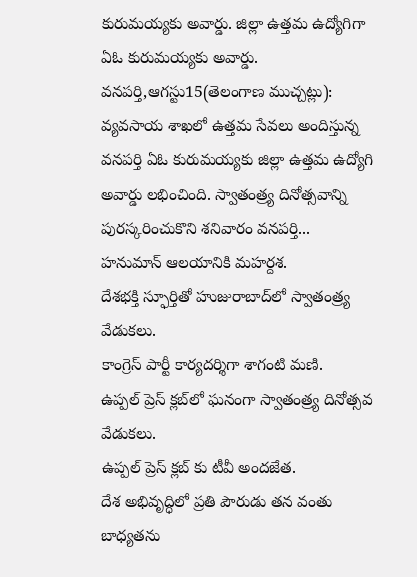కురుమయ్యకు అవార్డు. జిల్లా ఉత్తమ ఉద్యోగిగా ఏఓ కురుమయ్యకు అవార్డు.
వనపర్తి,ఆగస్టు15(తెలంగాణ ముచ్చట్లు): వ్యవసాయ శాఖలో ఉత్తమ సేవలు అందిస్తున్న వనపర్తి ఏఓ కురుమయ్యకు జిల్లా ఉత్తమ ఉద్యోగి అవార్డు లభించింది. స్వాతంత్ర్య దినోత్సవాన్ని పురస్కరించుకొని శనివారం వనపర్తి...
హనుమాన్ ఆలయానికి మహర్దశ.
దేశభక్తి స్ఫూర్తితో హుజురాబాద్‌లో స్వాతంత్ర్య వేడుకలు.
కాంగ్రెస్ పార్టీ కార్యదర్శిగా శాగంటి మణి.
ఉప్పల్ ప్రెస్ క్లబ్‌లో ఘనంగా స్వాతంత్ర్య దినోత్సవ వేడుకలు.
ఉప్పల్ ప్రెస్ క్లబ్‌ కు టీవీ అందజేత.
దేశ అభివృద్ధిలో ప్రతి పౌరుడు తన వంతు బాధ్యతను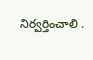నిర్వర్తించాలి .